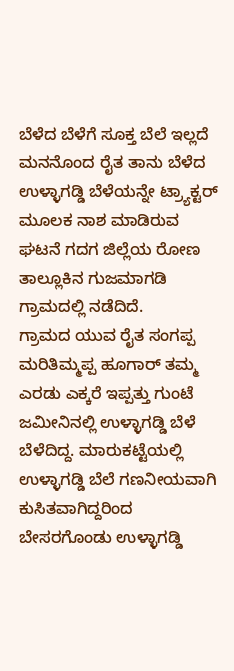ಬೆಳೆದ ಬೆಳೆಗೆ ಸೂಕ್ತ ಬೆಲೆ ಇಲ್ಲದೆ ಮನನೊಂದ ರೈತ ತಾನು ಬೆಳೆದ ಉಳ್ಳಾಗಡ್ಡಿ ಬೆಳೆಯನ್ನೇ ಟ್ರ್ಯಾಕ್ಟರ್ ಮೂಲಕ ನಾಶ ಮಾಡಿರುವ ಘಟನೆ ಗದಗ ಜಿಲ್ಲೆಯ ರೋಣ ತಾಲ್ಲೂಕಿನ ಗುಜಮಾಗಡಿ ಗ್ರಾಮದಲ್ಲಿ ನಡೆದಿದೆ.
ಗ್ರಾಮದ ಯುವ ರೈತ ಸಂಗಪ್ಪ ಮರಿತಿಮ್ಮಪ್ಪ ಹೂಗಾರ್ ತಮ್ಮ ಎರಡು ಎಕ್ಕರೆ ಇಪ್ಪತ್ತು ಗುಂಟೆ ಜಮೀನಿನಲ್ಲಿ ಉಳ್ಳಾಗಡ್ಡಿ ಬೆಳೆ ಬೆಳೆದಿದ್ದ. ಮಾರುಕಟ್ಟೆಯಲ್ಲಿ ಉಳ್ಳಾಗಡ್ಡಿ ಬೆಲೆ ಗಣನೀಯವಾಗಿ ಕುಸಿತವಾಗಿದ್ದರಿಂದ ಬೇಸರಗೊಂಡು ಉಳ್ಳಾಗಡ್ಡಿ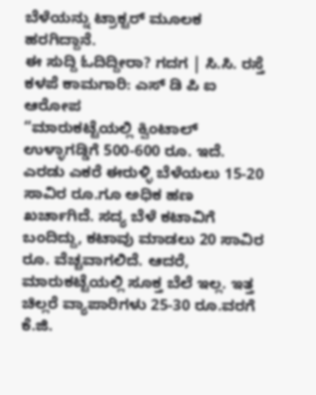ಬೆಳೆಯನ್ನು ಟ್ರಾಕ್ಟರ್ ಮೂಲಕ ಹರಗಿದ್ದಾನೆ.
ಈ ಸುದ್ದಿ ಓದಿದ್ದೀರಾ? ಗದಗ | ಸಿ.ಸಿ. ರಸ್ತೆ ಕಳಪೆ ಕಾಮಗಾರಿ: ಎಸ್ ಡಿ ಪಿ ಐ ಆರೋಪ
“ಮಾರುಕಟ್ಟೆಯಲ್ಲಿ ಕ್ವಿಂಟಾಲ್ ಉಳ್ಳಾಗಡ್ಡಿಗೆ 500-600 ರೂ. ಇದೆ. ಎರಡು ಎಕರೆ ಈರುಳ್ಳಿ ಬೆಳೆಯಲು 15-20 ಸಾವಿರ ರೂ.ಗೂ ಅಧಿಕ ಹಣ ಖರ್ಚಾಗಿದೆ. ಸದ್ಯ ಬೆಳೆ ಕಟಾವಿಗೆ ಬಂದಿದ್ದು, ಕಟಾವು ಮಾಡಲು 20 ಸಾವಿರ ರೂ. ವೆಚ್ಚವಾಗಲಿದೆ. ಆದರೆ, ಮಾರುಕಟ್ಟೆಯಲ್ಲಿ ಸೂಕ್ತ ಬೆಲೆ ಇಲ್ಲ. ಇತ್ತ ಚಿಲ್ಲರೆ ವ್ಯಾಪಾರಿಗಳು 25-30 ರೂ.ವರಗೆ ಕೆ.ಜಿ.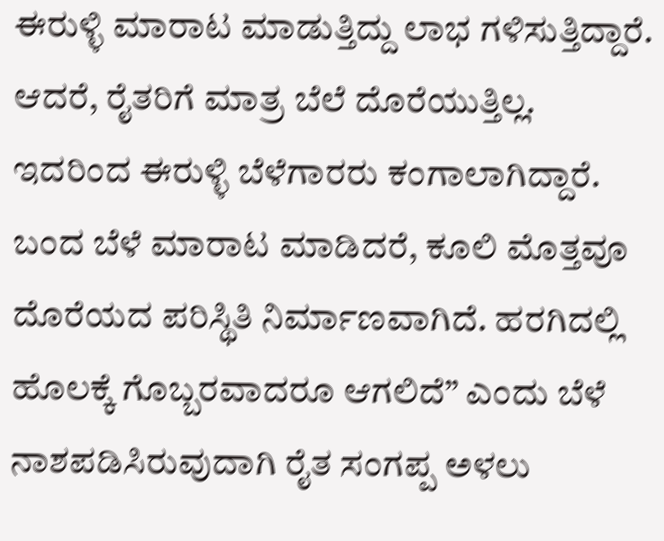ಈರುಳ್ಳಿ ಮಾರಾಟ ಮಾಡುತ್ತಿದ್ದು ಲಾಭ ಗಳಿಸುತ್ತಿದ್ದಾರೆ. ಆದರೆ, ರೈತರಿಗೆ ಮಾತ್ರ ಬೆಲೆ ದೊರೆಯುತ್ತಿಲ್ಲ. ಇದರಿಂದ ಈರುಳ್ಳಿ ಬೆಳೆಗಾರರು ಕಂಗಾಲಾಗಿದ್ದಾರೆ. ಬಂದ ಬೆಳೆ ಮಾರಾಟ ಮಾಡಿದರೆ, ಕೂಲಿ ಮೊತ್ತವೂ ದೊರೆಯದ ಪರಿಸ್ಥಿತಿ ನಿರ್ಮಾಣವಾಗಿದೆ. ಹರಗಿದಲ್ಲಿ ಹೊಲಕ್ಕೆ ಗೊಬ್ಬರವಾದರೂ ಆಗಲಿದೆ” ಎಂದು ಬೆಳೆ ನಾಶಪಡಿಸಿರುವುದಾಗಿ ರೈತ ಸಂಗಪ್ಪ ಅಳಲು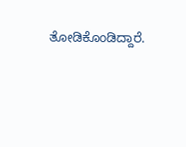ತೋಡಿಕೊಂಡಿದ್ದಾರೆ.